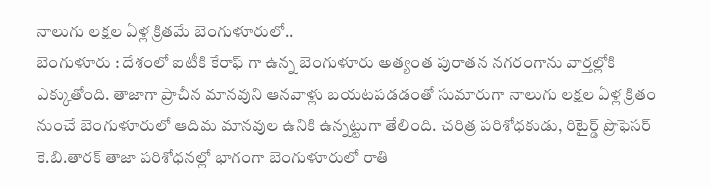నాలుగు లక్షల ఏళ్ల క్రితమే బెంగుళూరులో..
బెంగుళూరు : దేశంలో ఐటీకి కేరాఫ్ గా ఉన్న బెంగుళూరు అత్యంత పురాతన నగరంగాను వార్తల్లోకి ఎక్కుతోంది. తాజాగా ప్రాచీన మానవుని ఆనవాళ్లు బయటపడడంతో సుమారుగా నాలుగు లక్షల ఏళ్ల క్రితం నుంచే బెంగుళూరులో ఆదిమ మానవుల ఉనికి ఉన్నట్టుగా తేలింది. చరిత్ర పరిశోధకుడు, రిటైర్డ్ ప్రొఫెసర్ కె.బి.తారక్ తాజా పరిశోధనల్లో భాగంగా బెంగుళూరులో రాతి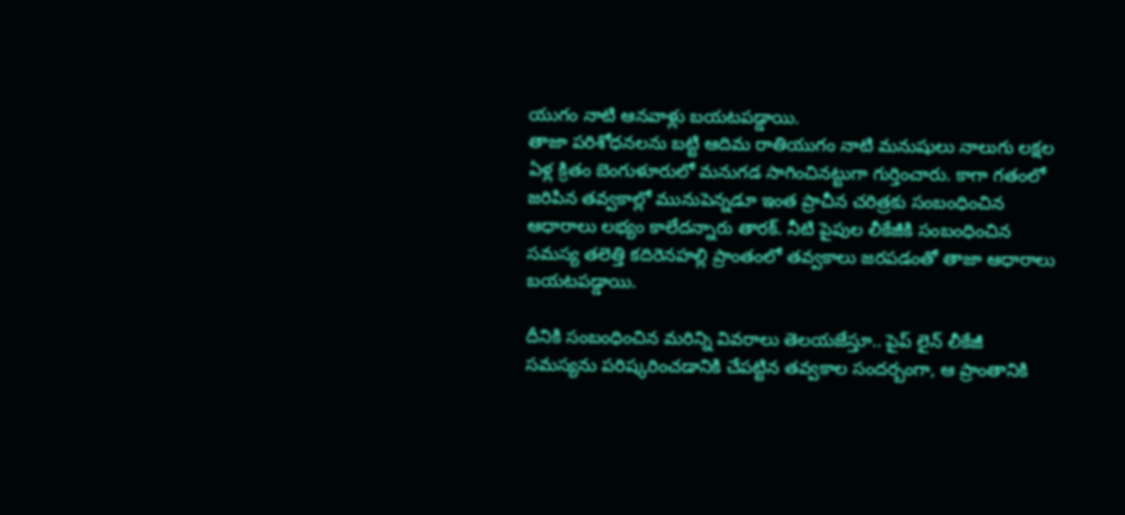యుగం నాటి ఆనవాళ్లు బయటపడ్డాయి.
తాజా పరిశోధనలను బట్టి ఆదిమ రాతియుగం నాటి మనుషులు నాలుగు లక్షల ఏళ్ల క్రితం బెంగుళూరులో మనుగడ సాగించినట్టుగా గుర్తించారు. కాగా గతంలో జరిపిన తవ్వకాల్లో మునుపెన్నడూ ఇంత ప్రాచీన చరిత్రకు సంబంధించిన ఆధారాలు లభ్యం కాలేదన్నారు తారక్. నీటి పైపుల లీకేజీకి సంబంధించిన సమస్య తలెత్తి కదిరెనహల్లి ప్రాంతంలో తవ్వకాలు జరపడంతో తాజా ఆధారాలు బయటపడ్డాయి.

దీనికి సంబంధించిన మరిన్ని వివరాలు తెలయజేస్తూ.. పైప్ లైన్ లీకేజీ సమస్యను పరిష్కరించడానికి చేపట్టిన తవ్వకాల సందర్బంగా, ఆ ప్రాంతానికి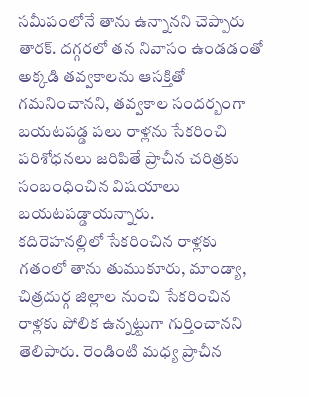సమీపంలోనే తాను ఉన్నానని చెప్పారు తారక్. దగ్గరలో తన నివాసం ఉండడంతో అక్కడి తవ్వకాలను ఆసక్తితో గమనించానని, తవ్వకాల సందర్బంగా బయటపడ్డ పలు రాళ్లను సేకరించి పరిశోధనలు జరిపితే ప్రాచీన చరిత్రకు సంబంధించిన విషయాలు బయటపడ్డాయన్నారు.
కదిరెహనల్లిలో సేకరించిన రాళ్లకు గతంలో తాను తుముకూరు, మాండ్యా, చిత్రదుర్గ జిల్లాల నుంచి సేకరించిన రాళ్లకు పోలిక ఉన్నట్టుగా గుర్తించానని తెలిపారు. రెండింటి మధ్య ప్రాచీన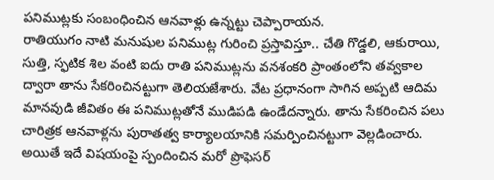పనిముట్లకు సంబంధించిన ఆనవాళ్లు ఉన్నట్టు చెప్పారాయన.
రాతియుగం నాటి మనుషుల పనిముట్ల గురించి ప్రస్తావిస్తూ.. చేతి గొడ్డలి, ఆకురాయి, సుత్తి, స్ఫటిక శిల వంటి ఐదు రాతి పనిముట్లను వనశంకరి ప్రాంతంలోని తవ్వకాల ద్వారా తాను సేకరించినట్టుగా తెలియజేశారు. వేట ప్రధానంగా సాగిన అప్పటి ఆదిమ మానవుడి జీవితం ఈ పనిముట్లతోనే ముడిపడి ఉండేదన్నారు. తాను సేకరించిన పలు చారిత్రక ఆనవాళ్లను పురాతత్వ కార్యాలయానికి సమర్పించినట్టుగా వెల్లడించారు.
అయితే ఇదే విషయంపై స్పందించిన మరో ప్రొఫెసర్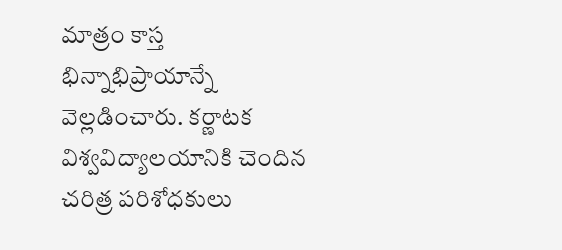మాత్రం కాస్త భిన్నాభిప్రాయాన్నే వెల్లడించారు. కర్ణాటక విశ్వవిద్యాలయానికి చెందిన చరిత్ర పరిశోధకులు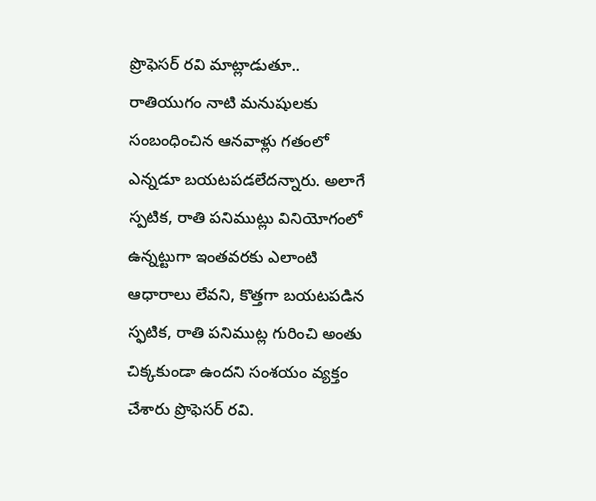ప్రొఫెసర్ రవి మాట్లాడుతూ.. రాతియుగం నాటి మనుషులకు సంబంధించిన ఆనవాళ్లు గతంలో ఎన్నడూ బయటపడలేదన్నారు. అలాగే స్పటిక, రాతి పనిముట్లు వినియోగంలో ఉన్నట్టుగా ఇంతవరకు ఎలాంటి ఆధారాలు లేవని, కొత్తగా బయటపడిన స్ఫటిక, రాతి పనిముట్ల గురించి అంతు చిక్కకుండా ఉందని సంశయం వ్యక్తం చేశారు ప్రొఫెసర్ రవి.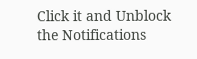Click it and Unblock the Notifications